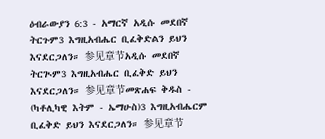ዕብራውያን 6:3 - አማርኛ አዲሱ መደበኛ ትርጉም3 እግዚአብሔር ቢፈቅድልን ይህን እናደርጋለን። 参见章节አዲሱ መደበኛ ትርጒም3 እግዚአብሔር ቢፈቅድ ይህን እናደርጋለን። 参见章节መጽሐፍ ቅዱስ - (ካቶሊካዊ እትም - ኤማሁስ)3 እግዚአብሔርም ቢፈቅድ ይህን እናደርጋለን። 参见章节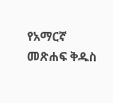የአማርኛ መጽሐፍ ቅዱስ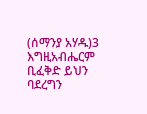(ሰማንያ አሃዱ)3 እግዚአብሔርም ቢፈቅድ ይህን ባደረግን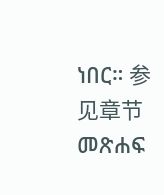ነበር። 参见章节መጽሐፍ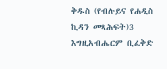ቅዱስ (የብሉይና የሐዲስ ኪዳን መጻሕፍት)3 እግዚአብሔርም ቢፈቅድ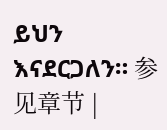ይህን እናደርጋለን። 参见章节 |